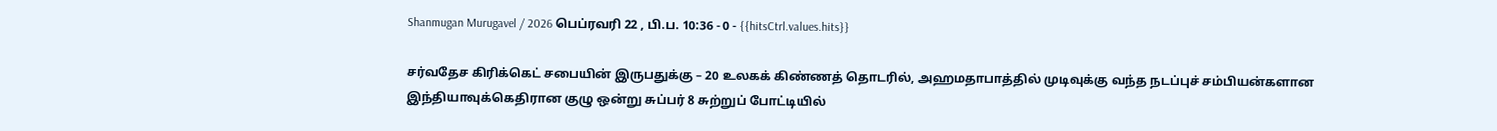Shanmugan Murugavel / 2026 பெப்ரவரி 22 , பி.ப. 10:36 - 0 - {{hitsCtrl.values.hits}}

சர்வதேச கிரிக்கெட் சபையின் இருபதுக்கு – 20 உலகக் கிண்ணத் தொடரில், அஹமதாபாத்தில் முடிவுக்கு வந்த நடப்புச் சம்பியன்களான இந்தியாவுக்கெதிரான குழு ஒன்று சுப்பர் 8 சுற்றுப் போட்டியில்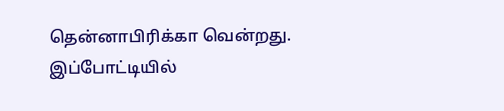தென்னாபிரிக்கா வென்றது.
இப்போட்டியில்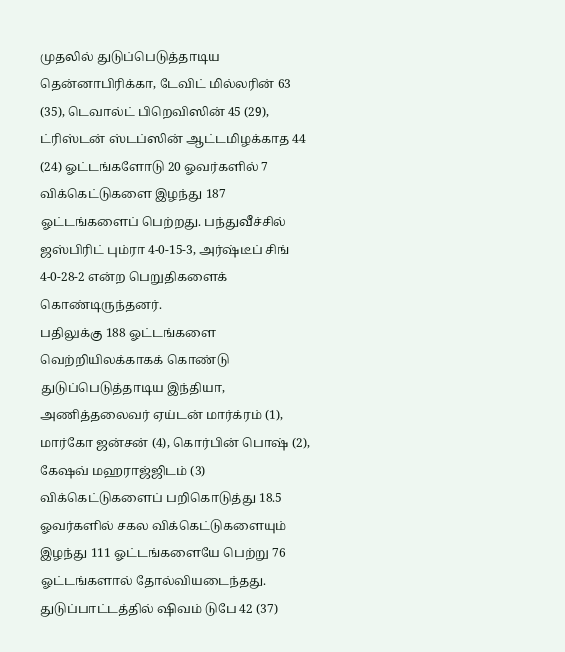முதலில் துடுப்பெடுத்தாடிய தென்னாபிரிக்கா, டேவிட் மில்லரின் 63 (35), டெவால்ட் பிறெவிஸின் 45 (29), ட்ரிஸ்டன் ஸ்டப்ஸின் ஆட்டமிழக்காத 44 (24) ஓட்டங்களோடு 20 ஓவர்களில் 7 விக்கெட்டுகளை இழந்து 187 ஓட்டங்களைப் பெற்றது. பந்துவீச்சில் ஜஸ்பிரிட் பும்ரா 4-0-15-3, அர்ஷ்டீப் சிங் 4-0-28-2 என்ற பெறுதிகளைக் கொண்டிருந்தனர்.
பதிலுக்கு 188 ஓட்டங்களை வெற்றியிலக்காகக் கொண்டு துடுப்பெடுத்தாடிய இந்தியா, அணித்தலைவர் ஏய்டன் மார்க்ரம் (1), மார்கோ ஜன்சன் (4), கொர்பின் பொஷ் (2), கேஷவ் மஹராஜ்ஜிடம் (3) விக்கெட்டுகளைப் பறிகொடுத்து 18.5 ஓவர்களில் சகல விக்கெட்டுகளையும் இழந்து 111 ஓட்டங்களையே பெற்று 76 ஓட்டங்களால் தோல்வியடைந்தது. துடுப்பாட்டத்தில் ஷிவம் டுபே 42 (37)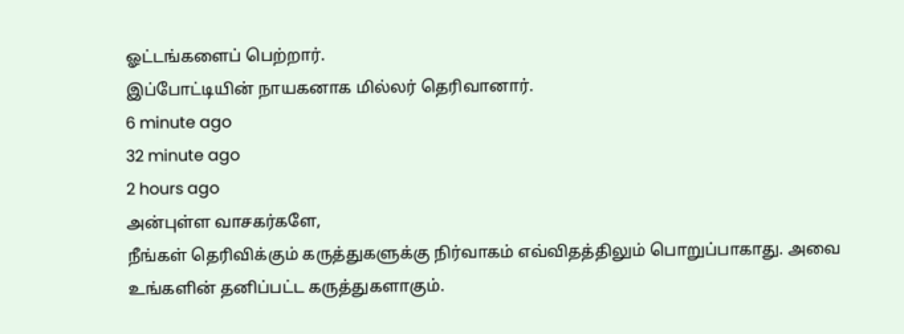ஓட்டங்களைப் பெற்றார்.
இப்போட்டியின் நாயகனாக மில்லர் தெரிவானார்.
6 minute ago
32 minute ago
2 hours ago
அன்புள்ள வாசகர்களே,
நீங்கள் தெரிவிக்கும் கருத்துகளுக்கு நிர்வாகம் எவ்விதத்திலும் பொறுப்பாகாது. அவை உங்களின் தனிப்பட்ட கருத்துகளாகும்.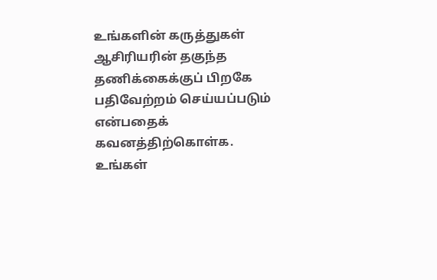உங்களின் கருத்துகள் ஆசிரியரின் தகுந்த தணிக்கைக்குப் பிறகே பதிவேற்றம் செய்யப்படும் என்பதைக் கவனத்திற்கொள்க. உங்கள்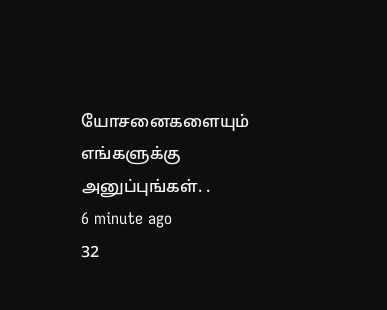யோசனைகளையும் எங்களுக்கு அனுப்புங்கள். .
6 minute ago
32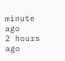minute ago
2 hours ago